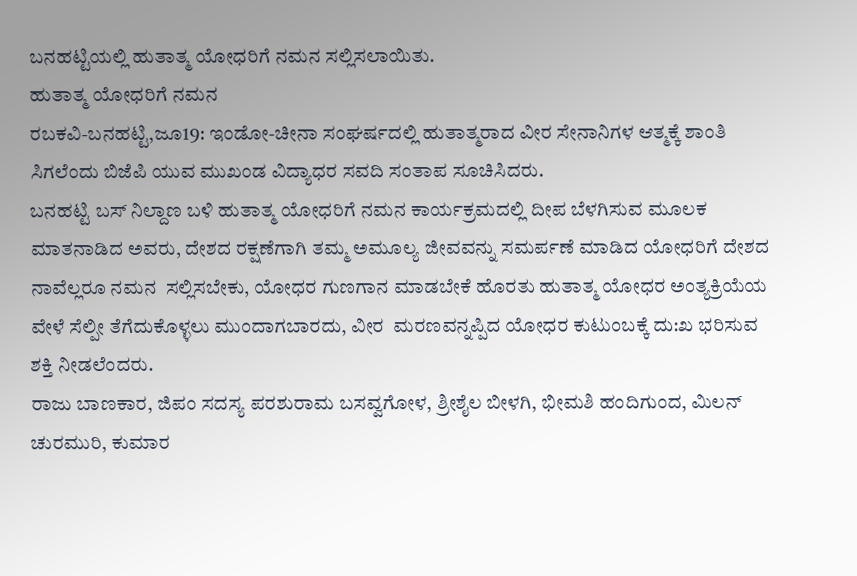ಬನಹಟ್ಟಿಯಲ್ಲಿ ಹುತಾತ್ಮ ಯೋಧರಿಗೆ ನಮನ ಸಲ್ಲಿಸಲಾಯಿತು.
ಹುತಾತ್ಮ ಯೋಧರಿಗೆ ನಮನ
ರಬಕವಿ-ಬನಹಟ್ಟಿ,ಜೂ19: ಇಂಡೋ-ಚೀನಾ ಸಂಘರ್ಷದಲ್ಲಿ ಹುತಾತ್ಮರಾದ ವೀರ ಸೇನಾನಿಗಳ ಆತ್ಮಕ್ಕೆ ಶಾಂತಿ ಸಿಗಲೆಂದು ಬಿಜೆಪಿ ಯುವ ಮುಖಂಡ ವಿದ್ಯಾಧರ ಸವದಿ ಸಂತಾಪ ಸೂಚಿಸಿದರು.
ಬನಹಟ್ಟಿ ಬಸ್ ನಿಲ್ದಾಣ ಬಳಿ ಹುತಾತ್ಮ ಯೋಧರಿಗೆ ನಮನ ಕಾರ್ಯಕ್ರಮದಲ್ಲಿ ದೀಪ ಬೆಳಗಿಸುವ ಮೂಲಕ ಮಾತನಾಡಿದ ಅವರು, ದೇಶದ ರಕ್ಷಣೆಗಾಗಿ ತಮ್ಮ ಅಮೂಲ್ಯ ಜೀವವನ್ನು ಸಮರ್ಪಣೆ ಮಾಡಿದ ಯೋಧರಿಗೆ ದೇಶದ ನಾವೆಲ್ಲರೂ ನಮನ  ಸಲ್ಲಿಸಬೇಕು, ಯೋಧರ ಗುಣಗಾನ ಮಾಡಬೇಕೆ ಹೊರತು ಹುತಾತ್ಮ ಯೋಧರ ಅಂತ್ಯಕ್ರಿಯೆಯ ವೇಳೆ ಸೆಲ್ಪೀ ತೆಗೆದುಕೊಳ್ಳಲು ಮುಂದಾಗಬಾರದು, ವೀರ  ಮರಣವನ್ನಪ್ಪಿದ ಯೋಧರ ಕುಟುಂಬಕ್ಕೆ ದು:ಖ ಭರಿಸುವ ಶಕ್ತಿ ನೀಡಲೆಂದರು.
ರಾಜು ಬಾಣಕಾರ, ಜಿಪಂ ಸದಸ್ಯ ಪರಶುರಾಮ ಬಸವ್ವಗೋಳ, ಶ್ರೀಶೈಲ ಬೀಳಗಿ, ಭೀಮಶಿ ಹಂದಿಗುಂದ, ಮಿಲನ್ ಚುರಮುರಿ, ಕುಮಾರ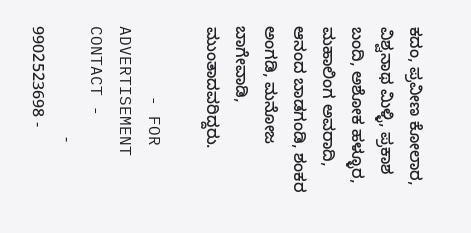ಕದಂ, ಪ್ರವೀಣ ಕೋಲಾರ, ವಿಶ್ವನಾಥ ಮಿಳ್ಳಿ, ಪ್ರಕಾಶ ಬಂದಿ, ಅಶೋಕ ಹಳ್ಳೂರ, ಮಹಾಲಿಂಗ ಅವರಾದಿ, ಆನಂದ ಬಾಡಗಂಡಿ, ಶಂಕರ ಅಂಗಡಿ, ಮನೋಜ ಬಾಗೇವಾಡಿ, ಮುಂತಾದವರಿದ್ದರು.

       - FOR ADVERTISEMENT CONTACT -
                        - 9902523698 -